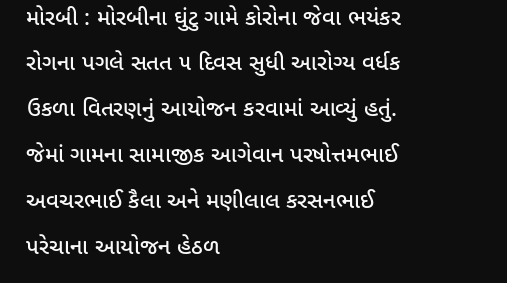મોરબી : મોરબીના ઘુંટુ ગામે કોરોના જેવા ભયંકર રોગના પગલે સતત ૫ દિવસ સુધી આરોગ્ય વર્ધક ઉકળા વિતરણનું આયોજન કરવામાં આવ્યું હતું. જેમાં ગામના સામાજીક આગેવાન પરષોત્તમભાઈ અવચરભાઈ કૈલા અને મણીલાલ કરસનભાઈ પરેચાના આયોજન હેઠળ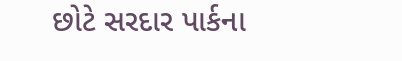છોટે સરદાર પાર્કના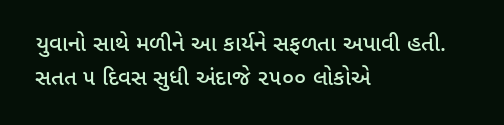યુવાનો સાથે મળીને આ કાર્યને સફળતા અપાવી હતી. સતત ૫ દિવસ સુધી અંદાજે ૨૫૦૦ લોકોએ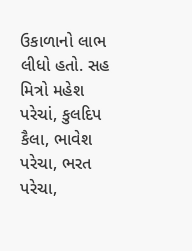ઉકાળાનો લાભ લીધો હતો. સહ મિત્રો મહેશ પરેચાં, કુલદિપ કૈલા, ભાવેશ પરેચા, ભરત પરેચા,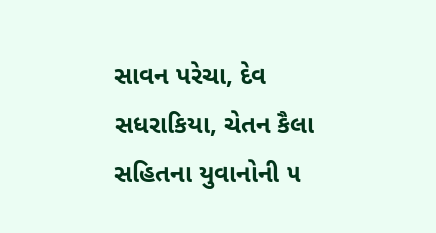સાવન પરેચા, દેવ સધરાકિયા, ચેતન કૈલા સહિતના યુવાનોની ૫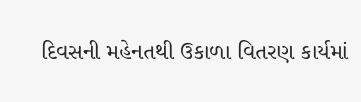દિવસની મહેનતથી ઉકાળા વિતરણ કાર્યમાં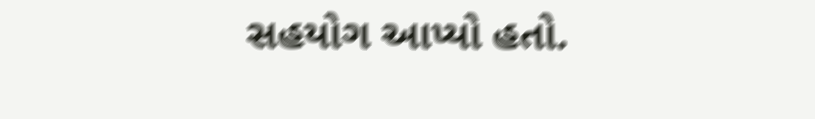સહયોગ આપ્યો હતો.